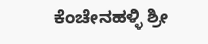ಕೆಂಚೇನಹಳ್ಳಿ ಶ್ರೀ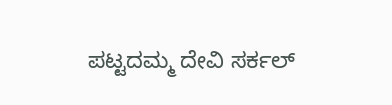ಪಟ್ಟದಮ್ಮ ದೇವಿ ಸರ್ಕಲ್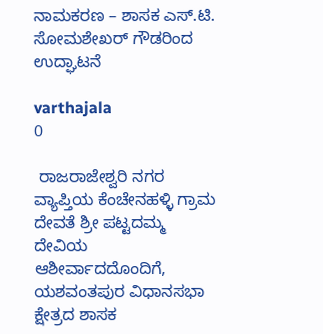ನಾಮಕರಣ – ಶಾಸಕ ಎಸ್.ಟಿ. ಸೋಮಶೇಖರ್ ಗೌಡರಿಂದ ಉದ್ಘಾಟನೆ

varthajala
0

 ರಾಜರಾಜೇಶ್ವರಿ ನಗರ ವ್ಯಾಪ್ತಿಯ ಕೆಂಚೇನಹಳ್ಳಿ ಗ್ರಾಮ ದೇವತೆ ಶ್ರೀ ಪಟ್ಟದಮ್ಮ ದೇವಿಯ ಆಶೀರ್ವಾದದೊಂದಿಗೆ, ಯಶವಂತಪುರ ವಿಧಾನಸಭಾ ಕ್ಷೇತ್ರದ ಶಾಸಕ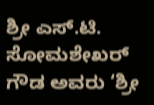ಶ್ರೀ ಎಸ್.ಟಿ. ಸೋಮಶೇಖರ್ ಗೌಡ ಅವರು ‘ಶ್ರೀ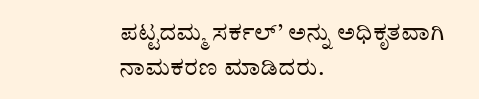ಪಟ್ಟದಮ್ಮ ಸರ್ಕಲ್’ ಅನ್ನು ಅಧಿಕೃತವಾಗಿ ನಾಮಕರಣ ಮಾಡಿದರು.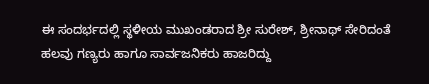ಈ ಸಂದರ್ಭದಲ್ಲಿ ಸ್ಥಳೀಯ ಮುಖಂಡರಾದ ಶ್ರೀ ಸುರೇಶ್, ಶ್ರೀನಾಥ್ ಸೇರಿದಂತೆ ಹಲವು ಗಣ್ಯರು ಹಾಗೂ ಸಾರ್ವಜನಿಕರು ಹಾಜರಿದ್ದು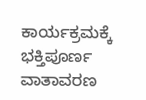ಕಾರ್ಯಕ್ರಮಕ್ಕೆ ಭಕ್ತಿಪೂರ್ಣ ವಾತಾವರಣ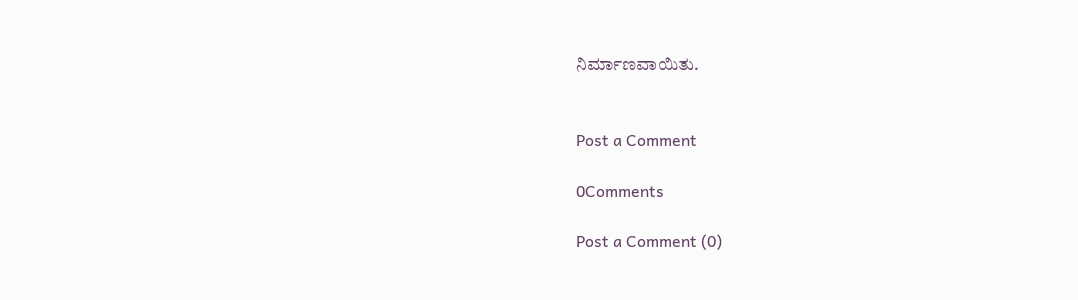ನಿರ್ಮಾಣವಾಯಿತು.


Post a Comment

0Comments

Post a Comment (0)